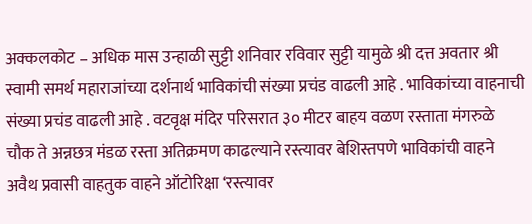अक्कलकोट – अधिक मास उन्हाळी सुट्टी शनिवार रविवार सुट्टी यामुळे श्री दत्त अवतार श्री स्वामी समर्थ महाराजांच्या दर्शनार्थ भाविकांची संख्या प्रचंड वाढली आहे . भाविकांच्या वाहनाची संख्या प्रचंड वाढली आहे . वटवृक्ष मंदिर परिसरात ३० मीटर बाहय वळण रस्ताता मंगरुळे चौक ते अन्नछत्र मंडळ रस्ता अतिक्रमण काढल्याने रस्त्यावर बेशिस्तपणे भाविकांची वाहने अवैथ प्रवासी वाहतुक वाहने ऑटोरिक्षा ‘रस्त्यावर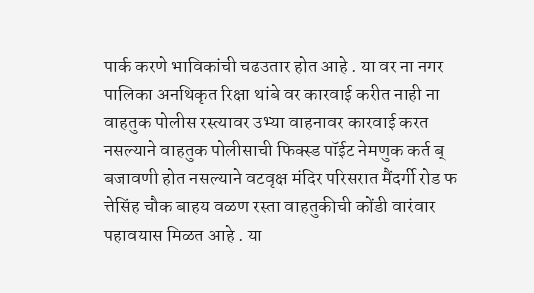पार्क करणे भाविकांची चढउतार होत आहे . या वर ना नगर पालिका अनथिकृत रिक्षा थांबे वर कारवाई करीत नाही ना वाहतुक पोलीस रस्त्यावर उभ्या वाहनावर कारवाई करत नसल्याने वाहतुक पोलीसाची फिक्स्ड पॉईट नेमणुक कर्त ब् बजावणी होत नसल्याने वटवृक्ष मंदिर परिसरात मैंदर्गी रोड फ त्तेसिंह चौक बाहय वळण रस्ता वाहतुकीची कोंडी वारंवार पहावयास मिळत आहे . या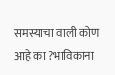समस्याचा वाली कोण आहे का ?भाविकाना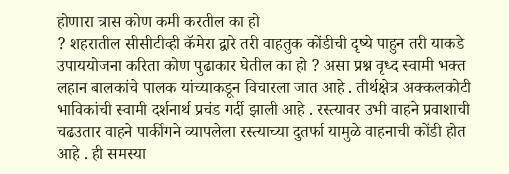होणारा त्रास कोण कमी करतील का हो
? शहरातील सीसीटीव्ही कॅमेरा द्वारे तरी वाहतुक कोंडीची दृष्ये पाहुन तरी याकडे उपाययोजना करिता कोण पुढाकार घेतील का हो ? असा प्रश्न वृध्द स्वामी भक्त लहान बालकांचे पालक यांच्याकडून विचारला जात आहे . तीर्थक्षेत्र अक्कलकोटी भाविकांची स्वामी दर्शनार्थ प्रचंड गर्दी झाली आहे . रस्त्यावर उभी वाहने प्रवाशाची चढउतार वाहने पार्कीगने व्यापलेला रस्त्याच्या दुतर्फा यामुळे वाहनाची कोंडी होत आहे . ही समस्या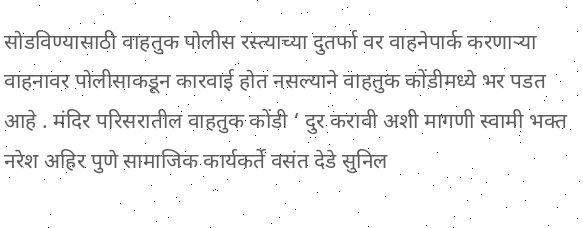सोडविण्यासाठी वाहतुक पोलीस रस्त्याच्या दुतर्फा वर वाहनेपार्क करणाऱ्या वाहनावर पोलीसाकडून कारवाई होत नसल्याने वाहतुक कोंडीमध्ये भर पडत आहे . मंदिर परिसरातील वाहतुक कोंडी ‘ दुर करावी अशी मागणी स्वामी भक्त नरेश अहिर पुणे सामाजिक कार्यकर्ते वसंत देडे सुनिल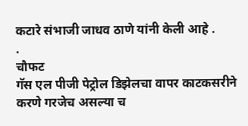कटारे संभाजी जाधव ठाणे यांनी केली आहे .
.
चौफट
गॅस एल पीजी पेट्रोल डिझेलचा वापर काटकसरीने करणे गरजेच असल्या च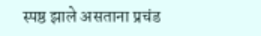स्पष्ठ झाले असताना प्रचंड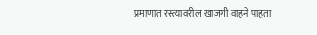प्रमाणात रस्त्यावरील खाजगी वाहने पाहता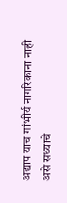अद्याप याच गांभीर्य नागरिकाना नाही असे सध्याचे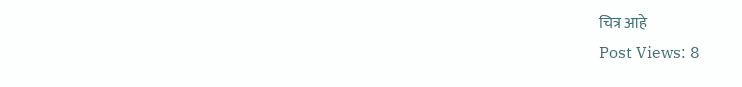चित्र आहे
Post Views: 8